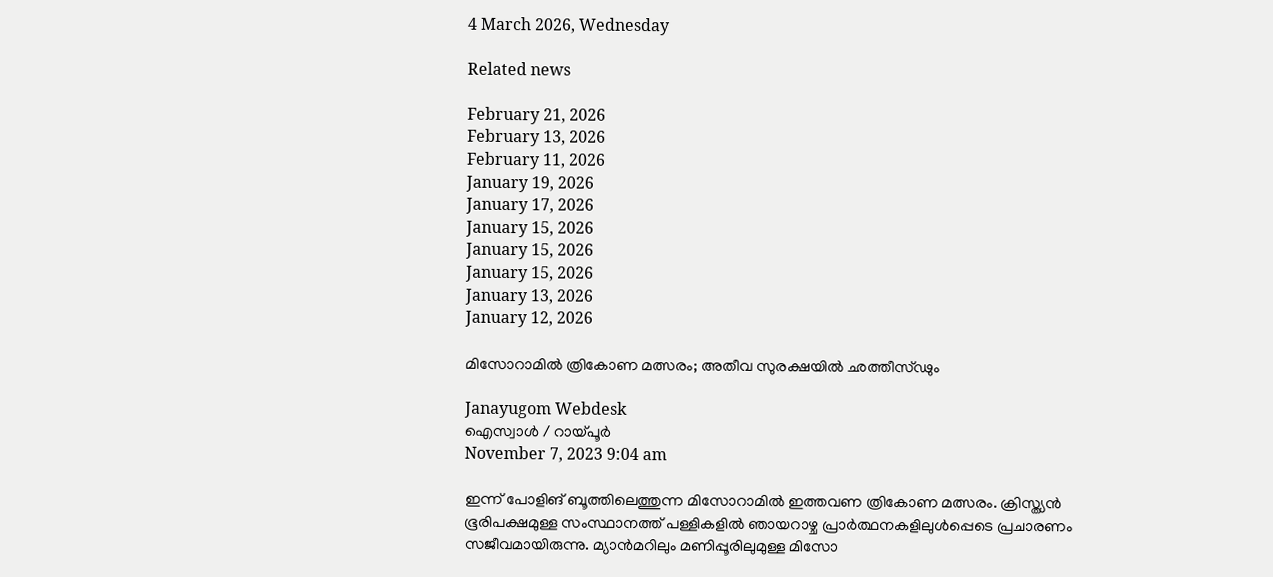4 March 2026, Wednesday

Related news

February 21, 2026
February 13, 2026
February 11, 2026
January 19, 2026
January 17, 2026
January 15, 2026
January 15, 2026
January 15, 2026
January 13, 2026
January 12, 2026

മിസോറാമില്‍ ത്രികോണ മത്സരം; അതീവ സുരക്ഷയില്‍ ഛത്തീസ്ഢും

Janayugom Webdesk
ഐസ്വാള്‍ / റായ്‌പൂര്‍
November 7, 2023 9:04 am

ഇന്ന് പോളിങ് ബൂത്തിലെത്തുന്ന മിസോറാമില്‍ ഇത്തവണ ത്രികോണ മത്സരം. ക്രിസ്ത്യൻ ഭൂരിപക്ഷമുള്ള സംസ്ഥാനത്ത് പള്ളികളില്‍ ഞായറാഴ്ച പ്രാര്‍ത്ഥനകളിലുള്‍പ്പെടെ പ്രചാരണം സജീവമായിരുന്നു. മ്യാൻമറിലും മണിപ്പൂരിലുമുള്ള മിസോ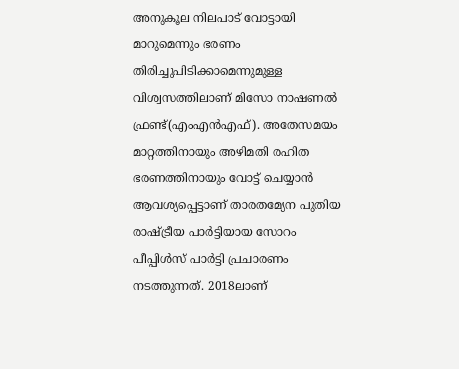അനുകൂല നിലപാട് വോട്ടായി മാറുമെന്നും ഭരണം തിരിച്ചുപിടിക്കാമെന്നുമുള്ള വിശ്വസത്തിലാണ് മിസോ നാഷണല്‍ ഫ്രണ്ട്(എംഎൻഎഫ്). അതേസമയം മാറ്റത്തിനായും അഴിമതി രഹിത ഭരണത്തിനായും വോട്ട് ചെയ്യാന്‍ ആവശ്യപ്പെട്ടാണ് താരതമ്യേന പുതിയ രാഷ്ട്രീയ പാര്‍ട്ടിയായ സോറം പീപ്പിള്‍സ് പാര്‍ട്ടി പ്രചാരണം നടത്തുന്നത്. 2018ലാണ്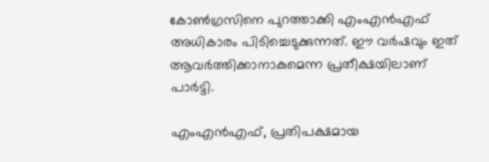കോണ്‍ഗ്രസിനെ പുറത്താക്കി എംഎൻഎഫ് അധികാരം പിടിച്ചെടുക്കുന്നത്. ഈ വര്‍ഷവും ഇത് ആവര്‍ത്തിക്കാനാകുമെന്ന പ്രതീക്ഷയിലാണ് പാര്‍ട്ടി.

എംഎൻഎഫ്, പ്രതിപക്ഷമായ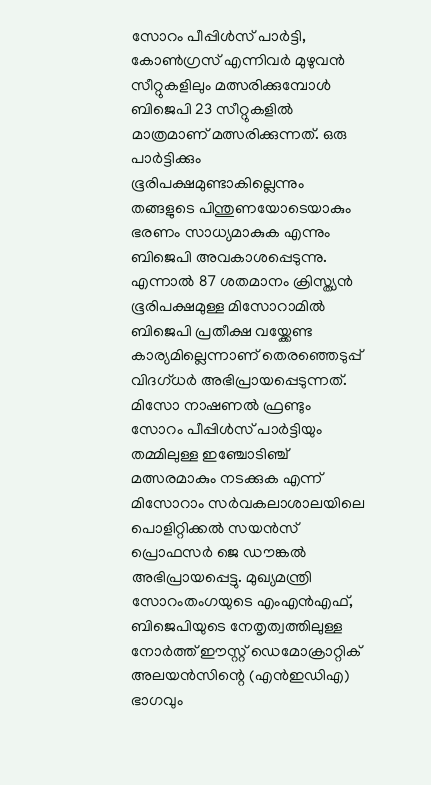സോറം പീപ്പിള്‍സ് പാര്‍ട്ടി, കോണ്‍ഗ്രസ് എന്നിവര്‍ മുഴുവൻ സീറ്റുകളിലും മത്സരിക്കുമ്പോള്‍ ബിജെപി 23 സീറ്റുകളില്‍ മാത്രമാണ് മത്സരിക്കുന്നത്. ഒരു പാര്‍ട്ടിക്കും ഭൂരിപക്ഷമുണ്ടാകില്ലെന്നും തങ്ങളുടെ പിന്തുണയോടെയാകും ഭരണം സാധ്യമാകുക എന്നും ബിജെപി അവകാശപ്പെടുന്നു. എന്നാല്‍ 87 ശതമാനം ക്രിസ്ത്യൻ ഭൂരിപക്ഷമുള്ള മിസോറാമില്‍ ബിജെപി പ്രതീക്ഷ വയ്ക്കേണ്ട കാര്യമില്ലെന്നാണ് തെരഞ്ഞെടുപ്പ് വിദഗ്ധര്‍ അഭിപ്രായപ്പെടുന്നത്. മിസോ നാഷണല്‍ ഫ്രണ്ടും സോറം പീപ്പിള്‍സ് പാര്‍ട്ടിയും തമ്മിലുള്ള ഇഞ്ചോടിഞ്ച് മത്സരമാകും നടക്കുക എന്ന് മിസോറാം സര്‍വകലാശാലയിലെ പൊളിറ്റിക്കല്‍ സയൻസ് പ്രൊഫസര്‍ ജെ ഡൗങ്കല്‍ അഭിപ്രായപ്പെട്ടു. മുഖ്യമന്ത്രി സോറംതംഗയുടെ എംഎൻഎഫ്, ബിജെപിയുടെ നേതൃത്വത്തിലുള്ള നോർത്ത് ഈസ്റ്റ് ഡെമോക്രാറ്റിക് അലയൻസിന്റെ (എൻഇഡിഎ) ഭാഗവും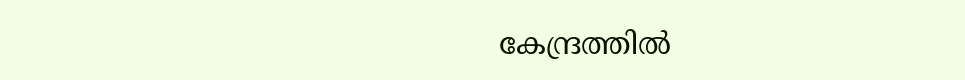കേന്ദ്രത്തിൽ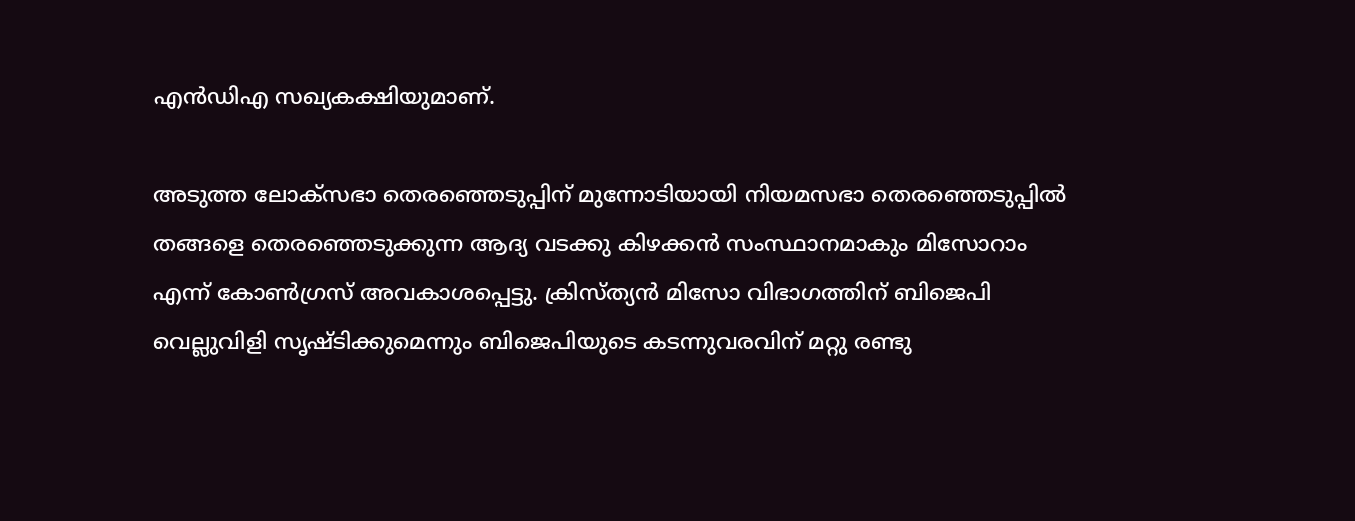എൻഡിഎ സഖ്യകക്ഷിയുമാണ്.

അടുത്ത ലോക്‌സഭാ തെരഞ്ഞെടുപ്പിന് മുന്നോടിയായി നിയമസഭാ തെരഞ്ഞെടുപ്പില്‍ തങ്ങളെ തെരഞ്ഞെടുക്കുന്ന ആദ്യ വടക്കു കിഴക്കൻ സംസ്ഥാനമാകും മിസോറാം എന്ന് കോണ്‍ഗ്രസ് അവകാശപ്പെട്ടു. ക്രിസ്ത്യൻ മിസോ വിഭാഗത്തിന് ബിജെപി വെല്ലുവിളി സൃഷ്ടിക്കുമെന്നും ബിജെപിയുടെ കടന്നുവരവിന് മറ്റു രണ്ടു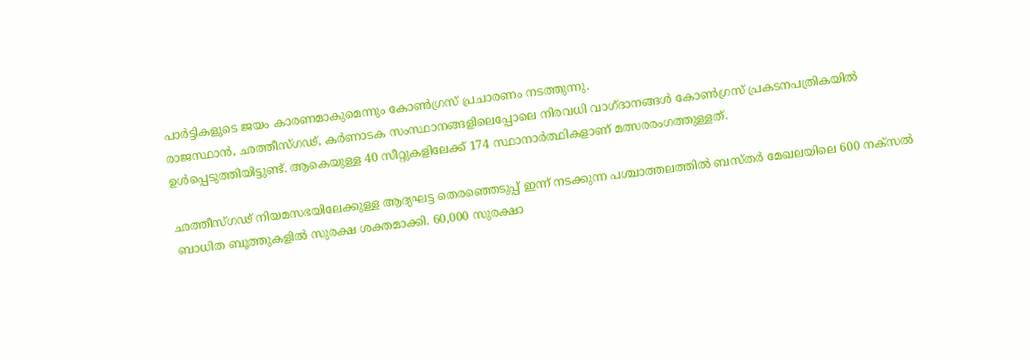പാര്‍ട്ടികളുടെ ജയം കാരണമാകുമെന്നും കോണ്‍ഗ്രസ് പ്രചാരണം നടത്തുന്നു.
രാജസ്ഥാൻ, ഛത്തീസ്ഗഢ്, കര്‍ണാടക സംസ്ഥാനങ്ങളിലെപ്പോലെ നിരവധി വാഗ്‌ദാനങ്ങള്‍ കോണ്‍ഗ്രസ് പ്രകടനപത്രികയില്‍ ഉള്‍പ്പെടുത്തിയിട്ടുണ്ട്. ആകെയുള്ള 40 സീറ്റുകളിലേക്ക് 174 സ്ഥാനാർത്ഥികളാണ് മത്സരരംഗത്തുള്ളത്.

ഛത്തീസ്ഗഢ് നിയമസഭയിലേക്കുള്ള ആദ്യഘട്ട തെരഞ്ഞെടുപ്പ് ഇന്ന് നടക്കുന്ന പശ്ചാത്തലത്തില്‍ ബസ്തര്‍ മേഖലയിലെ 600 നക്സല്‍ ബാധിത ബൂത്തുകളില്‍ സുരക്ഷ ശക്തമാക്കി. 60,000 സുരക്ഷാ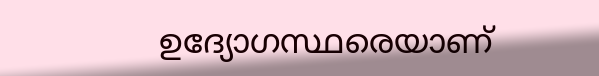ഉദ്യോഗസ്ഥരെയാണ്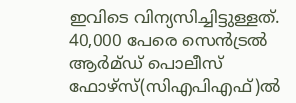ഇവിടെ വിന്യസിച്ചിട്ടുള്ളത്. 40,000 പേരെ സെന്‍ട്രല്‍ ആര്‍മ്ഡ് പൊലീസ് ഫോഴ്സ്(സിഎപിഎഫ്)ല്‍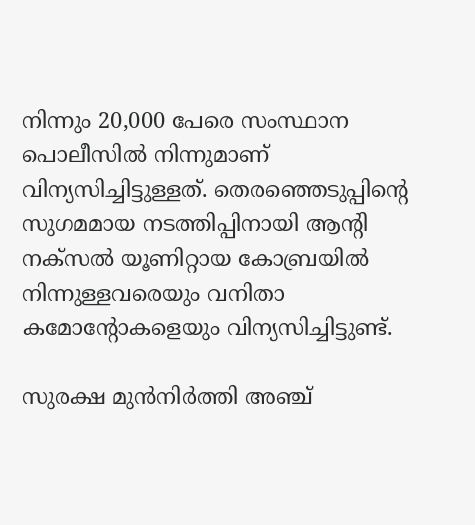നിന്നും 20,000 പേരെ സംസ്ഥാന പൊലീസില്‍ നിന്നുമാണ് വിന്യസിച്ചിട്ടുള്ളത്. തെരഞ്ഞെടുപ്പിന്റെ സുഗമമായ നടത്തിപ്പിനായി ആന്റി നക്സല്‍ യൂണിറ്റായ കോബ്രയില്‍ നിന്നുള്ളവരെയും വനിതാ കമോന്റോകളെയും വിന്യസിച്ചിട്ടുണ്ട്.

സുരക്ഷ മുൻനിര്‍ത്തി അഞ്ച്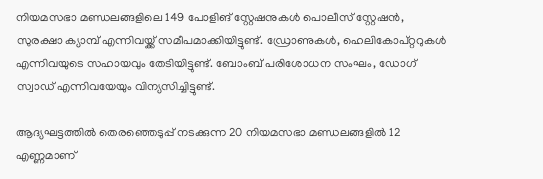നിയമസഭാ മണ്ഡലങ്ങളിലെ 149 പോളിങ് സ്റ്റേഷനുകള്‍ പൊലീസ് സ്റ്റേഷൻ, സുരക്ഷാ ക്യാമ്പ് എന്നിവയ്ക്ക് സമീപമാക്കിയിട്ടുണ്ട്. ഡ്രോണുകള്‍, ഹെലികോപ്റ്ററുകള്‍ എന്നിവയുടെ സഹായവും തേടിയിട്ടുണ്ട്. ബോംബ് പരിശോധന സംഘം, ഡോഗ് സ്വാഡ് എന്നിവയേയും വിന്യസിച്ചിട്ടുണ്ട്.

ആദ്യഘട്ടത്തില്‍ തെരഞ്ഞെടുപ്പ് നടക്കുന്ന 20 നിയമസഭാ മണ്ഡലങ്ങളില്‍ 12 എണ്ണമാണ്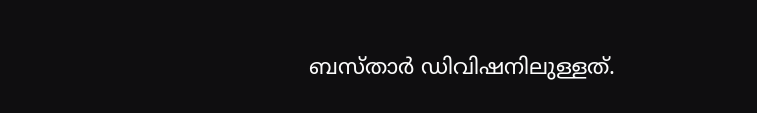ബസ്താര്‍ ഡിവിഷനിലുള്ളത്.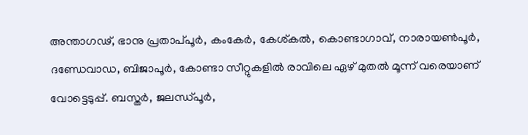അന്താഗഢ്, ഭാനു പ്രതാപ്‌പൂര്‍, കംകേര്‍, കേശ്കല്‍, കൊണ്ടാഗാവ്, നാരായണ്‍പൂര്‍, ദണ്ഡേവാഡ, ബിജാപൂര്‍, കോണ്ടാ സീറ്റുകളില്‍ രാവിലെ ഏഴ് മുതല്‍ മൂന്ന് വരെയാണ് വോട്ടെടുപ്പ്. ബസ്തര്‍, ജലന്ധ്പൂര്‍,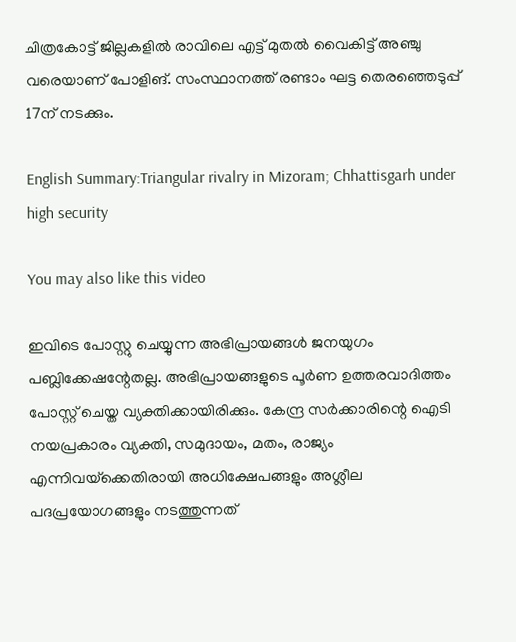ചിത്രകോട്ട് ജില്ലകളില്‍ രാവിലെ എട്ട് മുതല്‍ വൈകിട്ട് അഞ്ചു വരെയാണ് പോളിങ്. സംസ്ഥാനത്ത് രണ്ടാം ഘട്ട തെരഞ്ഞെടുപ്പ് 17ന് നടക്കും.

English Summary:Triangular rivalry in Mizoram; Chhattisgarh under high security

You may also like this video

ഇവിടെ പോസ്റ്റു ചെയ്യുന്ന അഭിപ്രായങ്ങള്‍ ജനയുഗം പബ്ലിക്കേഷന്റേതല്ല. അഭിപ്രായങ്ങളുടെ പൂര്‍ണ ഉത്തരവാദിത്തം പോസ്റ്റ് ചെയ്ത വ്യക്തിക്കായിരിക്കും. കേന്ദ്ര സര്‍ക്കാരിന്റെ ഐടി നയപ്രകാരം വ്യക്തി, സമുദായം, മതം, രാജ്യം എന്നിവയ്‌ക്കെതിരായി അധിക്ഷേപങ്ങളും അശ്ലീല പദപ്രയോഗങ്ങളും നടത്തുന്നത്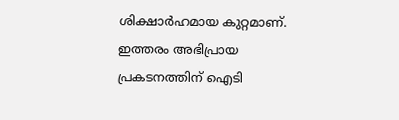ശിക്ഷാര്‍ഹമായ കുറ്റമാണ്. ഇത്തരം അഭിപ്രായ പ്രകടനത്തിന് ഐടി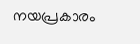നയപ്രകാരം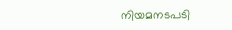നിയമനടപടി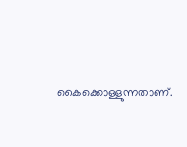കൈക്കൊള്ളുന്നതാണ്.